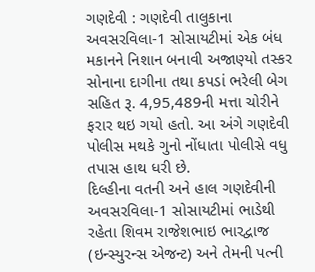ગણદેવી : ગણદેવી તાલુકાના અવસરવિલા-1 સોસાયટીમાં એક બંધ મકાનને નિશાન બનાવી અજાણ્યો તસ્કર સોનાના દાગીના તથા કપડાં ભરેલી બેગ સહિત રૂ. 4,95,489ની મત્તા ચોરીને ફરાર થઇ ગયો હતો. આ અંગે ગણદેવી પોલીસ મથકે ગુનો નોંધાતા પોલીસે વધુ તપાસ હાથ ધરી છે.
દિલ્હીના વતની અને હાલ ગણદેવીની અવસરવિલા-1 સોસાયટીમાં ભાડેથી રહેતા શિવમ રાજેશભાઇ ભારદ્વાજ (ઇન્સ્યુરન્સ એજન્ટ) અને તેમની પત્ની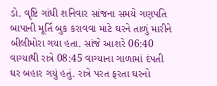ડો. વૃષ્ટિ ગાંધી શનિવાર સાંજના સમયે ગણપતિ બાપાની મૂર્તિ બુક કરાવવા માટે ઘરને તાળું મારીને બીલીમોરા ગયા હતા. સાંજે આશરે 06:40 વાગ્યાથી રાત્રે 08:45 વાગ્યાના ગાળામાં દંપતી ઘર બહાર ગયું હતું. રાત્રે પરત ફરતા ઘરનો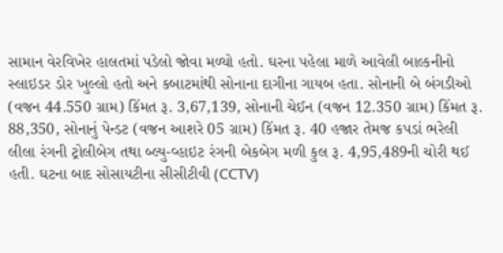સામાન વેરવિખેર હાલતમાં પડેલો જોવા મળ્યો હતો. ઘરના પહેલા માળે આવેલી બાલ્કનીનો સ્લાઇડર ડોર ખુલ્લો હતો અને કબાટમાંથી સોનાના દાગીના ગાયબ હતા. સોનાની બે બંગડીઓ (વજન 44.550 ગ્રામ) કિંમત રૂ. 3,67,139, સોનાની ચેઈન (વજન 12.350 ગ્રામ) કિંમત રૂ. 88,350, સોનાનું પેન્ડટ (વજન આશરે 05 ગ્રામ) કિંમત રૂ. 40 હજાર તેમજ કપડાં ભરેલી લીલા રંગની ટ્રોલીબેગ તથા બ્લ્યુ-વ્હાઇટ રંગની બેકબેગ મળી કુલ રૂ. 4,95,489ની ચોરી થઈ હતી. ઘટના બાદ સોસાયટીના સીસીટીવી (CCTV)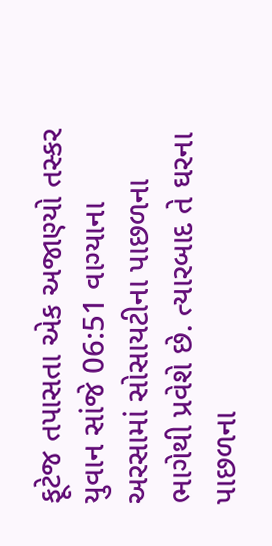ફૂટેજ તપાસતા એક અજાણ્યો તસ્કર યુવાન સાંજે 06:51 વાગ્યાના અરસામાં સોસાયટીના પાછળના ભાગેથી પ્રવેશે છે. ત્યારબાદ તે ઘરના પાછળના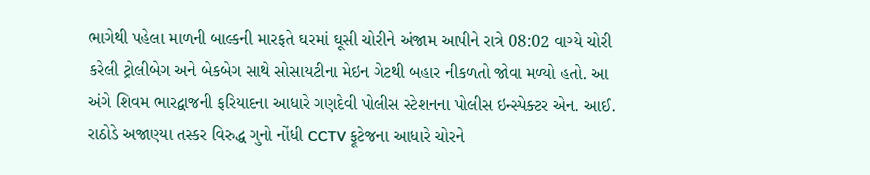ભાગેથી પહેલા માળની બાલ્કની મારફતે ઘરમાં ઘૂસી ચોરીને અંજામ આપીને રાત્રે 08:02 વાગ્યે ચોરી કરેલી ટ્રોલીબેગ અને બેકબેગ સાથે સોસાયટીના મેઇન ગેટથી બહાર નીકળતો જોવા મળ્યો હતો. આ અંગે શિવમ ભારદ્વાજની ફરિયાદના આધારે ગણદેવી પોલીસ સ્ટેશનના પોલીસ ઇન્સ્પેક્ટર એન. આઈ. રાઠોડે અજાણ્યા તસ્કર વિરુદ્ધ ગુનો નોંધી CCTV ફૂટેજના આધારે ચોરને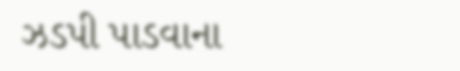ઝડપી પાડવાના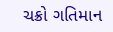ચક્રો ગતિમાન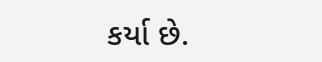કર્યા છે.